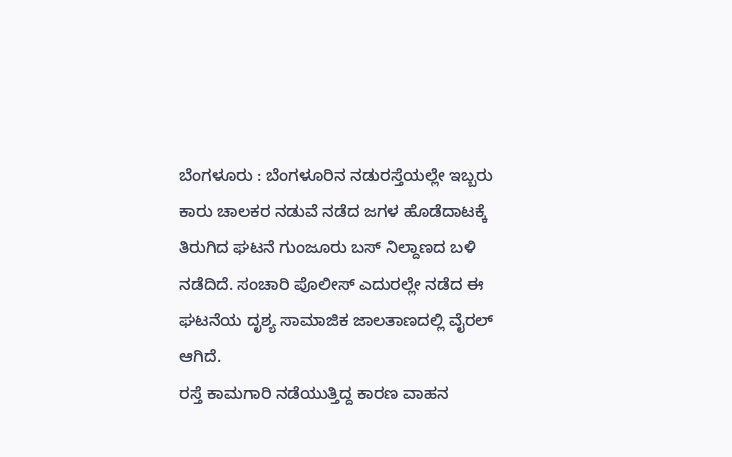ಬೆಂಗಳೂರು : ಬೆಂಗಳೂರಿನ ನಡುರಸ್ತೆಯಲ್ಲೇ ಇಬ್ಬರು ಕಾರು ಚಾಲಕರ ನಡುವೆ ನಡೆದ ಜಗಳ ಹೊಡೆದಾಟಕ್ಕೆ ತಿರುಗಿದ ಘಟನೆ ಗುಂಜೂರು ಬಸ್ ನಿಲ್ದಾಣದ ಬಳಿ ನಡೆದಿದೆ. ಸಂಚಾರಿ ಪೊಲೀಸ್ ಎದುರಲ್ಲೇ ನಡೆದ ಈ ಘಟನೆಯ ದೃಶ್ಯ ಸಾಮಾಜಿಕ ಜಾಲತಾಣದಲ್ಲಿ ವೈರಲ್ ಆಗಿದೆ.
ರಸ್ತೆ ಕಾಮಗಾರಿ ನಡೆಯುತ್ತಿದ್ದ ಕಾರಣ ವಾಹನ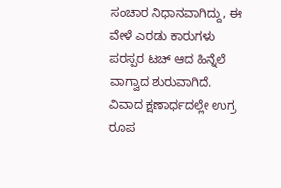ಸಂಚಾರ ನಿಧಾನವಾಗಿದ್ದು, ಈ ವೇಳೆ ಎರಡು ಕಾರುಗಳು ಪರಸ್ಪರ ಟಚ್ ಆದ ಹಿನ್ನೆಲೆ ವಾಗ್ವಾದ ಶುರುವಾಗಿದೆ. ವಿವಾದ ಕ್ಷಣಾರ್ಧದಲ್ಲೇ ಉಗ್ರ ರೂಪ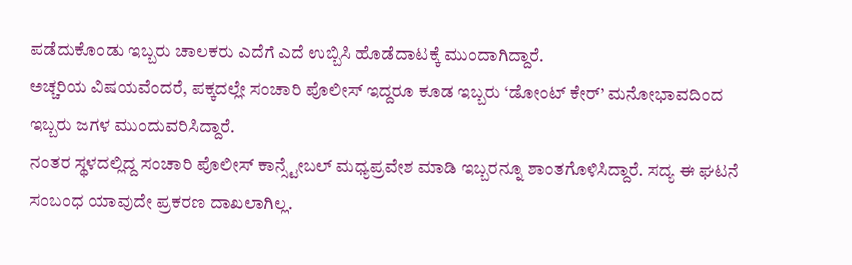ಪಡೆದುಕೊಂಡು ಇಬ್ಬರು ಚಾಲಕರು ಎದೆಗೆ ಎದೆ ಉಬ್ಬಿಸಿ ಹೊಡೆದಾಟಕ್ಕೆ ಮುಂದಾಗಿದ್ದಾರೆ.
ಅಚ್ಚರಿಯ ವಿಷಯವೆಂದರೆ, ಪಕ್ಕದಲ್ಲೇ ಸಂಚಾರಿ ಪೊಲೀಸ್ ಇದ್ದರೂ ಕೂಡ ಇಬ್ಬರು ‘ಡೋಂಟ್ ಕೇರ್’ ಮನೋಭಾವದಿಂದ ಇಬ್ಬರು ಜಗಳ ಮುಂದುವರಿಸಿದ್ದಾರೆ.
ನಂತರ ಸ್ಥಳದಲ್ಲಿದ್ದ ಸಂಚಾರಿ ಪೊಲೀಸ್ ಕಾನ್ಸ್ಟೇಬಲ್ ಮಧ್ಯಪ್ರವೇಶ ಮಾಡಿ ಇಬ್ಬರನ್ನೂ ಶಾಂತಗೊಳಿಸಿದ್ದಾರೆ. ಸದ್ಯ ಈ ಘಟನೆ ಸಂಬಂಧ ಯಾವುದೇ ಪ್ರಕರಣ ದಾಖಲಾಗಿಲ್ಲ.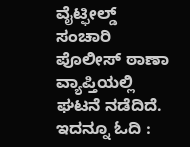ವೈಟ್ಫೀಲ್ಡ್ ಸಂಚಾರಿ ಪೊಲೀಸ್ ಠಾಣಾ ವ್ಯಾಪ್ತಿಯಲ್ಲಿ ಘಟನೆ ನಡೆದಿದೆ.
ಇದನ್ನೂ ಓದಿ :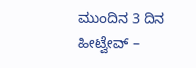ಮುಂದಿನ 3 ದಿನ ಹೀಟ್ವೇವ್ –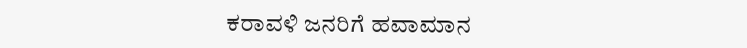ಕರಾವಳಿ ಜನರಿಗೆ ಹವಾಮಾನ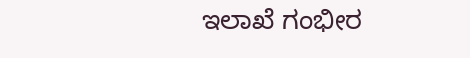ಇಲಾಖೆ ಗಂಭೀರ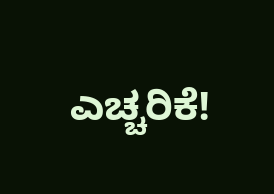ಎಚ್ಚರಿಕೆ!